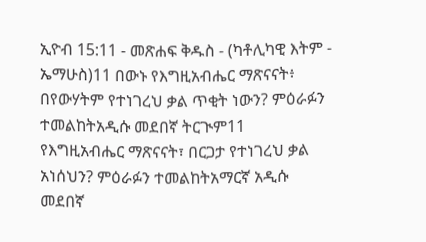ኢዮብ 15:11 - መጽሐፍ ቅዱስ - (ካቶሊካዊ እትም - ኤማሁስ)11 በውኑ የእግዚአብሔር ማጽናናት፥ በየውሃትም የተነገረህ ቃል ጥቂት ነውን? ምዕራፉን ተመልከትአዲሱ መደበኛ ትርጒም11 የእግዚአብሔር ማጽናናት፣ በርጋታ የተነገረህ ቃል አነሰህን? ምዕራፉን ተመልከትአማርኛ አዲሱ መደበኛ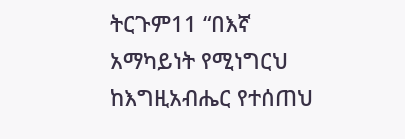ትርጉም11 “በእኛ አማካይነት የሚነግርህ ከእግዚአብሔር የተሰጠህ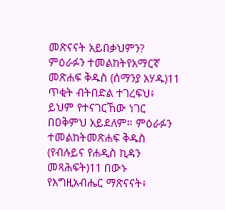መጽናናት አይበቃህምን? ምዕራፉን ተመልከትየአማርኛ መጽሐፍ ቅዱስ (ሰማንያ አሃዱ)11 ጥቂት ብትበድል ተገረፍህ፥ ይህም የተናገርኸው ነገር በዐቅምህ አይደለም። ምዕራፉን ተመልከትመጽሐፍ ቅዱስ (የብሉይና የሐዲስ ኪዳን መጻሕፍት)11 በውኑ የእግዚአብሔር ማጽናናት፥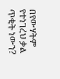በየውሃትም የተነገረህ ቃል ጥቂት ነውን?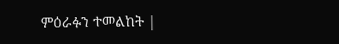ምዕራፉን ተመልከት |